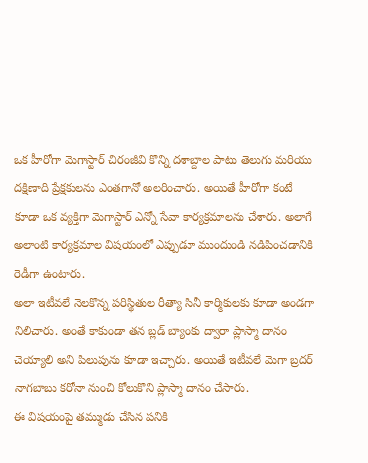ఒక హీరోగా మెగాస్టార్ చిరంజీవి కొన్ని దశాబ్దాల పాటు తెలుగు మరియు దక్షిణాది ప్రేక్షకులను ఎంతగానో అలరించారు. అయితే హీరోగా కంటే కూడా ఒక వ్యక్తిగా మెగాస్టార్ ఎన్నో సేవా కార్యక్రమాలను చేశారు. అలాగే అలాంటి కార్యక్రమాల విషయంలో ఎప్పుడూ ముందుండి నడిపించడానికి రెడీగా ఉంటారు.
అలా ఇటీవలే నెలకొన్న పరిస్థితుల రీత్యా సినీ కార్మికులకు కూడా అండగా నిలిచారు. అంతే కాకుండా తన బ్లడ్ బ్యాంకు ద్వారా ప్లాస్మా దానం చెయ్యాలి అని పిలుపును కూడా ఇచ్చారు. అయితే ఇటీవలే మెగా బ్రదర్ నాగబాబు కరోనా నుంచి కోలుకొని ప్లాస్మా దానం చేసారు.
ఈ విషయంపై తమ్ముడు చేసిన పనికి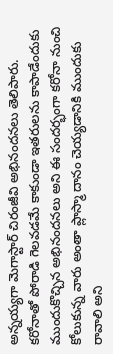అన్నయ్యగా మెగాస్టార్ చిరంజీవి అభినందనలు తెలిపారు. కరోనాతో పోరాడి గెలవడమే కాకుండా ఇతరులను కాపాడేందుకు ముందుకొచ్చిన అభినందనలు అని ఈ సందర్భంగా కరోనా నుంచి కోలుకున్న వారు అంతా ప్లాస్మా దానం చెయ్యడానికి ముందుకు రావాలి అని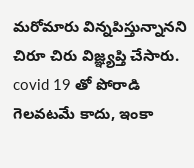మరోమారు విన్నపిస్తున్నానని చిరూ చిరు విజ్ఞ్యప్తి చేసారు.
covid 19 తో పోరాడి గెలవటమే కాదు, ఇంకా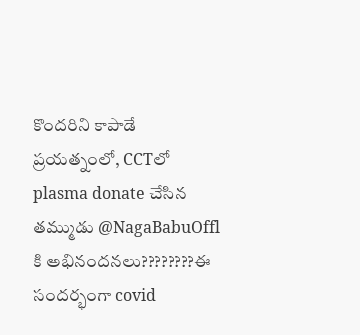కొందరిని కాపాడే ప్రయత్నంలో, CCTలో plasma donate చేసిన తమ్ముడు @NagaBabuOffl కి అభినందనలు????????ఈ సందర్భంగా covid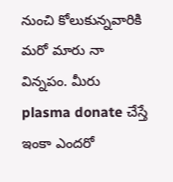నుంచి కోలుకున్నవారికి మరో మారు నా విన్నపం. మీరు plasma donate చేస్తే ఇంకా ఎందరో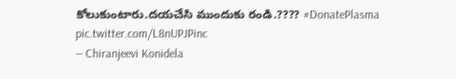కోలుకుంటారు.దయచేసి ముందుకు రండి.???? #DonatePlasma pic.twitter.com/L8nUPJPinc
— Chiranjeevi Konidela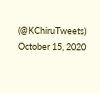(@KChiruTweets) October 15, 2020